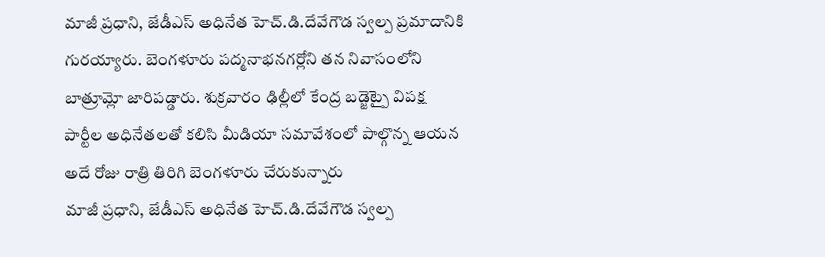మాజీ ప్రధాని, జేడీఎస్ అధినేత హెచ్.డి.దేవేగౌడ స్వల్ప ప్రమాదానికి గురయ్యారు. బెంగళూరు పద్మనాభనగర్లోని తన నివాసంలోని బాత్రూమ్లో జారిపడ్డారు. శుక్రవారం ఢిల్లీలో కేంద్ర బడ్జెట్పై విపక్ష పార్టీల అధినేతలతో కలిసి మీడియా సమావేశంలో పాల్గొన్న ఆయన అదే రోజు రాత్రి తిరిగి బెంగళూరు చేరుకున్నారు
మాజీ ప్రధాని, జేడీఎస్ అధినేత హెచ్.డి.దేవేగౌడ స్వల్ప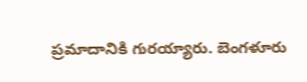ప్రమాదానికి గురయ్యారు. బెంగళూరు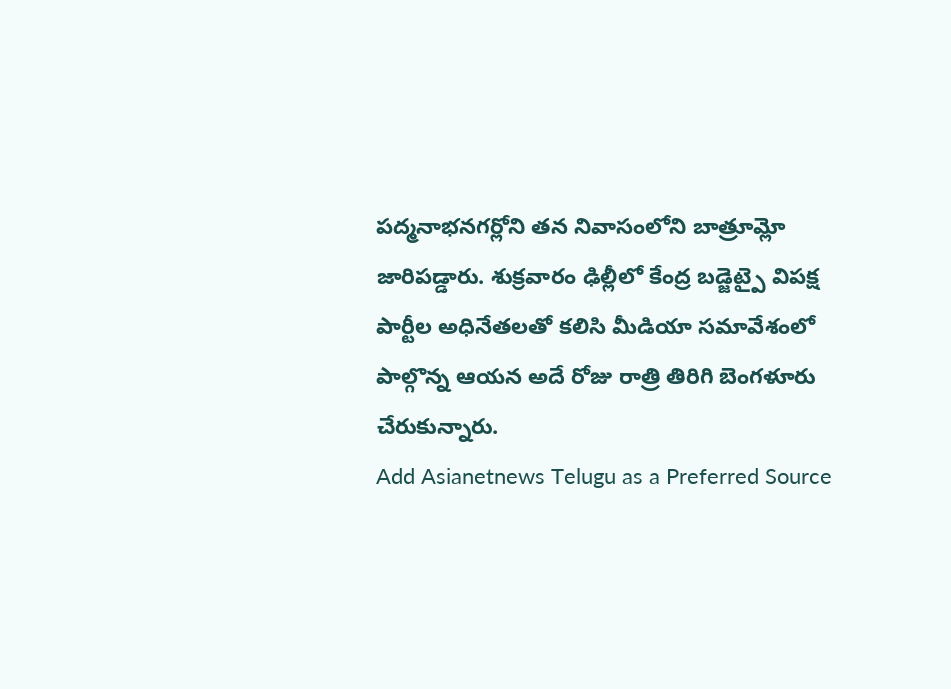పద్మనాభనగర్లోని తన నివాసంలోని బాత్రూమ్లో జారిపడ్డారు. శుక్రవారం ఢిల్లీలో కేంద్ర బడ్జెట్పై విపక్ష పార్టీల అధినేతలతో కలిసి మీడియా సమావేశంలో పాల్గొన్న ఆయన అదే రోజు రాత్రి తిరిగి బెంగళూరు చేరుకున్నారు.
Add Asianetnews Telugu as a Preferred Source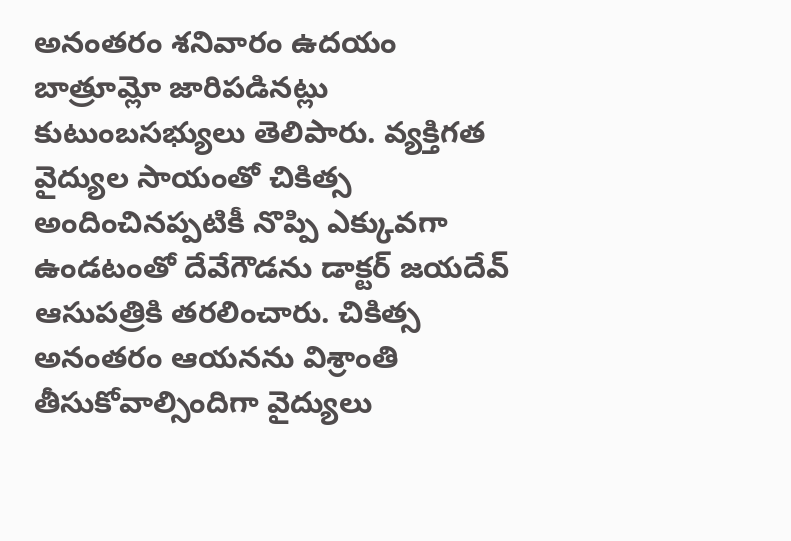అనంతరం శనివారం ఉదయం బాత్రూమ్లో జారిపడినట్లు కుటుంబసభ్యులు తెలిపారు. వ్యక్తిగత వైద్యుల సాయంతో చికిత్స అందించినప్పటికీ నొప్పి ఎక్కువగా ఉండటంతో దేవేగౌడను డాక్టర్ జయదేవ్ ఆసుపత్రికి తరలించారు. చికిత్స అనంతరం ఆయనను విశ్రాంతి తీసుకోవాల్సిందిగా వైద్యులు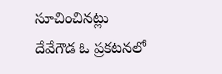సూచించినట్లు దేవేగౌడ ఓ ప్రకటనలో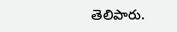తెలిపారు.